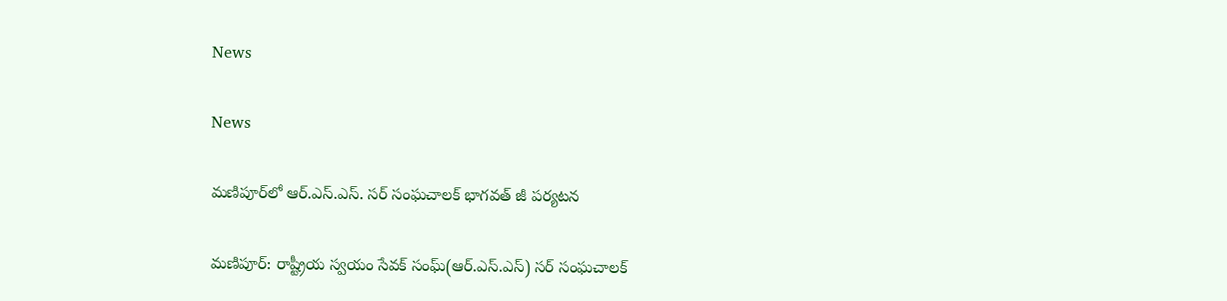News

News

మ‌ణిపూర్‌లో ఆర్‌.ఎస్‌.ఎస్‌. స‌ర్ సంఘ‌చాల‌క్ భాగ‌వ‌త్‌ జీ ప‌ర్య‌ట‌న‌

మ‌ణిపూర్‌: రాష్ట్రీయ స్వయం సేవక్ సంఘ్(ఆర్‌.ఎస్‌.ఎస్‌) స‌ర్ సంఘ‌చాలక్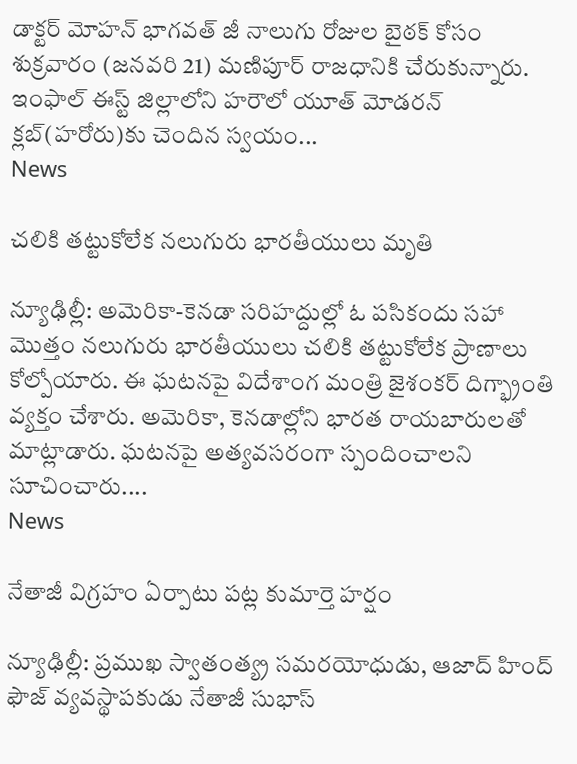డాక్టర్ మోహన్ భాగ‌వ‌త్‌ జీ నాలుగు రోజుల బైఠక్ కోసం శుక్రవారం (జనవరి 21) మణిపూర్ రాజధానికి చేరుకున్నారు. ఇంఫాల్ ఈస్ట్ జిల్లాలోని హరౌలో యూత్ మోడరన్ క్లబ్(హరోరు)కు చెందిన స్వ‌యం...
News

చలికి తట్టుకోలేక నలుగురు భారతీయులు మృతి

న్యూఢిల్లీ: అమెరికా-కెనడా సరిహద్దుల్లో ఓ పసికందు సహా మొత్తం నలుగురు భారతీయులు చలికి తట్టుకోలేక ప్రాణాలు కోల్పోయారు. ఈ ఘటనపై విదేశాంగ మంత్రి జైశంకర్ దిగ్భ్రాంతి వ్యక్తం చేశారు. అమెరికా, కెనడాల్లోని భారత రాయబారులతో మాట్లాడారు. ఘటనపై అత్యవసరంగా స్పందించాలని సూచించారు....
News

నేతాజీ విగ్రహం ఏర్పాటు పట్ల కుమార్తె హర్షం

న్యూఢిల్లీ: ప్రముఖ స్వాతంత్య్ర సమరయోధుడు, ఆజాద్ హింద్ ఫౌజ్‌ వ్యవస్థాపకుడు నేతాజీ సుభాస్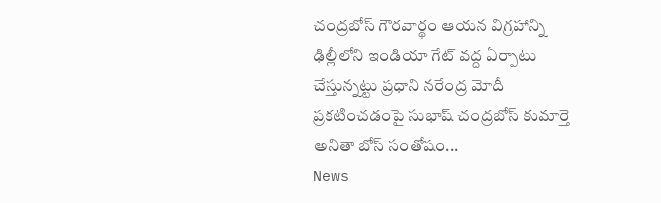చంద్రబోస్ గౌరవార్థం ఆయన విగ్రహాన్ని ఢిల్లీలోని ఇండియా గేట్ వద్ద ఏర్పాటు చేస్తున్నట్టు ప్రధాని నరేంద్ర మోదీ ప్రకటించడంపై సుభాష్ చంద్రబోస్ కుమార్తె అనితా బోస్ సంతోషం...
News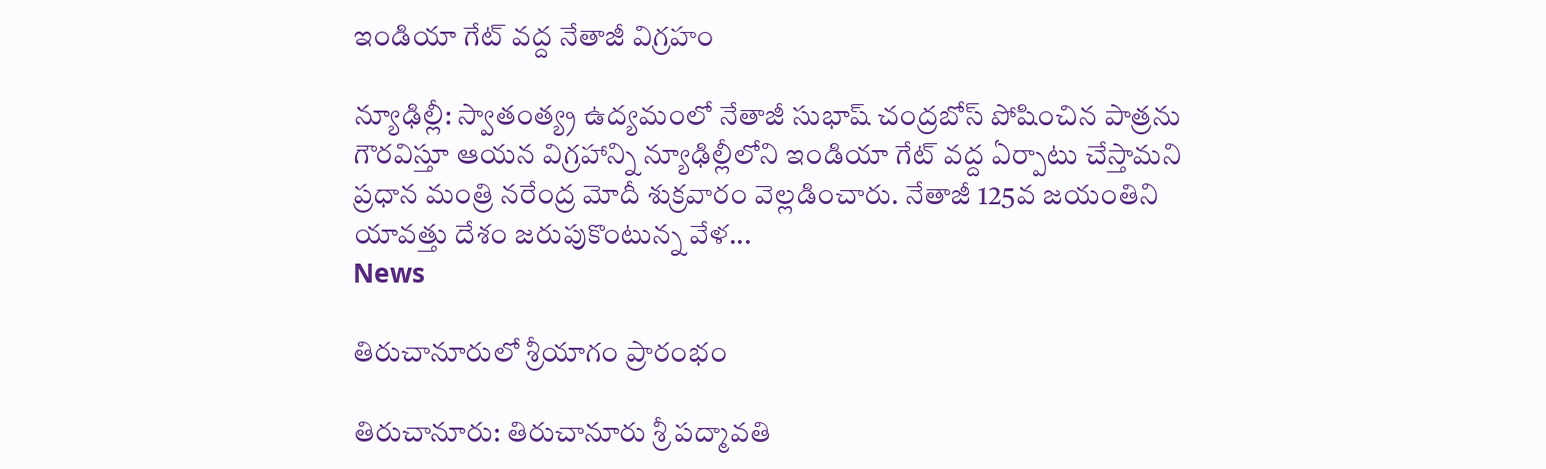ఇండియా గేట్ వద్ద నేతాజీ విగ్రహం

న్యూఢిల్లీ: స్వాతంత్య్ర ఉద్యమంలో నేతాజీ సుభాష్‌ చంద్రబోస్ పోషించిన పాత్రను గౌరవిస్తూ ఆయన విగ్రహాన్ని న్యూఢిల్లీలోని ఇండియా గేట్ వద్ద ఏర్పాటు చేస్తామని ప్రధాన మంత్రి నరేంద్ర మోదీ శుక్రవారం వెల్ల‌డించారు. నేతాజీ 125వ జయంతిని యావత్తు దేశం జరుపుకొంటున్న వేళ...
News

తిరుచానూరులో శ్రీయాగం ప్రారంభం

తిరుచానూరు: తిరుచానూరు శ్రీ ప‌ద్మావ‌తి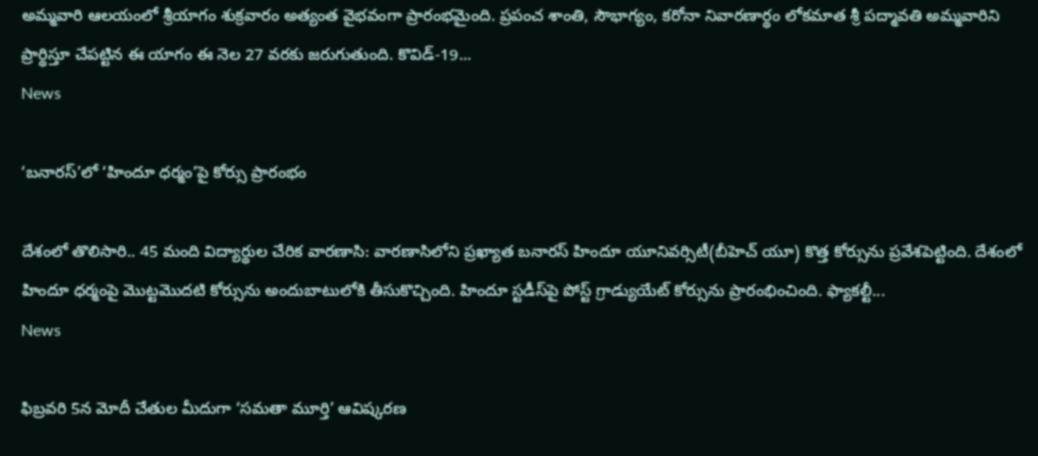అమ్మ‌వారి ఆల‌యంలో శ్రీ‌యాగం శుక్ర‌వారం అత్యంత వైభ‌వంగా ప్రారంభ‌మైంది. ప్ర‌పంచ శాంతి, సౌభాగ్యం, కరోనా నివారణార్థం లోకమాత శ్రీ ప‌ద్మావ‌తి అమ్మ‌వారిని ప్రార్థిస్తూ చేప‌ట్టిన ఈ యాగం ఈ నెల 27 వ‌ర‌కు జ‌రుగుతుంది. కొవిడ్‌-19...
News

‘బనారస్‌’లో ‘హిందూ ధర్మం’పై కోర్సు ప్రారంభం

దేశంలో తొలిసారి.. 45 మంది విద్యార్థుల చేరిక వారణాసి: వారణాసిలోని ప్రఖ్యాత బనారస్‌ హిందూ యూనివర్సిటీ(బీహెచ్‌ యూ) కొత్త కోర్సును ప్రవేశపెట్టింది. దేశంలో హిందూ ధర్మంపై మొట్టమొదటి కోర్సును అందుబాటులోకి తీసుకొచ్చింది. హిందూ స్టడీస్‌పై పోస్ట్‌ గ్రాడ్యుయేట్‌ కోర్సును ప్రారంభించింది. ఫ్యాకల్టీ...
News

ఫిబ్రవరి 5న మోదీ చేతుల మీదుగా ‘సమతా మూర్తి’ ఆవిష్కరణ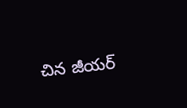చిన జీయర్‌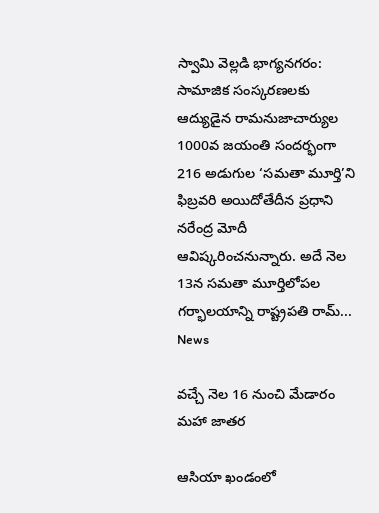స్వామి వెల్లడి భాగ్యనగరం: సామాజిక సంస్కరణలకు ఆద్యుడైన రామనుజాచార్యుల 1000వ జయంతి సందర్భంగా 216 అడుగుల ‘సమతా మూర్తి’ని ఫిబ్రవరి అయిదోతేదీన ప్రధాని నరేంద్ర మోదీ ఆవిష్కరించనున్నారు. అదే నెల 13న సమతా మూర్తిలోపల గర్భాలయాన్ని రాష్ట్రపతి రామ్‌...
News

వ‌చ్చే నెల‌ 16 నుంచి మేడారం మహా జాతర

ఆసియా ఖండంలో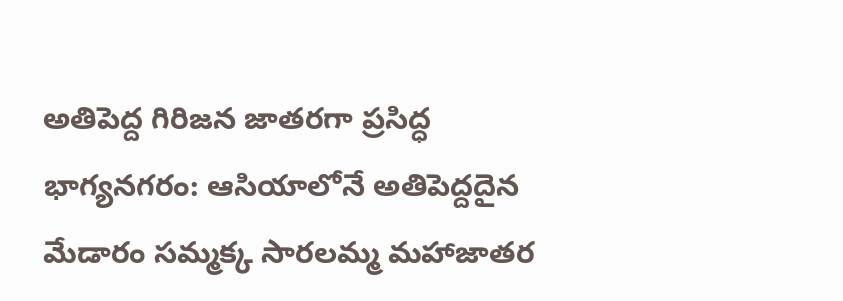అతిపెద్ద గిరిజన జాతరగా ప్రసిద్ధ భాగ్య‌న‌గ‌రం: ఆసియాలోనే అతిపెద్దదైన మేడారం సమ్మక్క సారలమ్మ మహాజాతర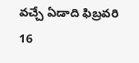వచ్చే ఏడాది ఫిబ్రవరి 16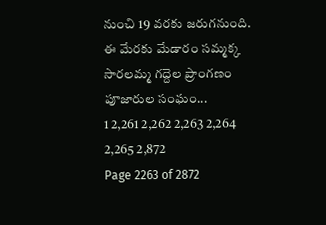నుంచి 19 వరకు జరుగనుంది. ఈ మేరకు మేడారం సమ్మక్క సారలమ్మ గద్దెల ప్రాంగణం పూజారుల సంఘం...
1 2,261 2,262 2,263 2,264 2,265 2,872
Page 2263 of 2872